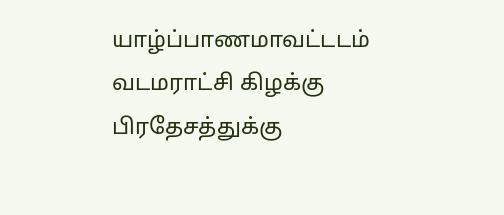யாழ்ப்பாணமாவட்டடம் வடமராட்சி கிழக்கு பிரதேசத்துக்கு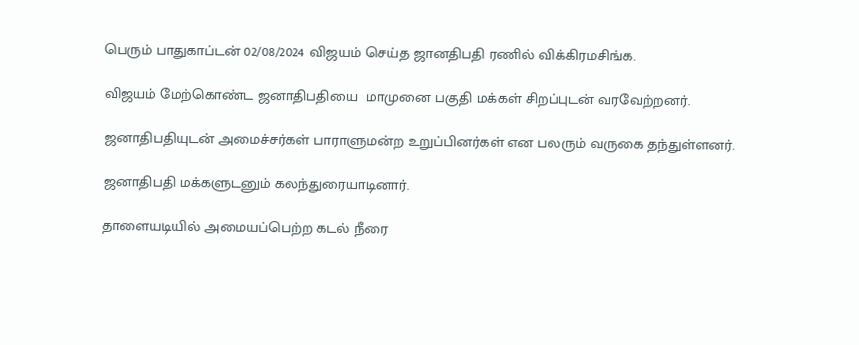பெரும் பாதுகாப்டன் 02/08/2024 விஜயம் செய்த ஜானதிபதி ரணில் விக்கிரமசிங்க.

விஜயம் மேற்கொண்ட ஜனாதிபதியை  மாமுனை பகுதி மக்கள் சிறப்புடன் வரவேற்றனர்.

ஜனாதிபதியுடன் அமைச்சர்கள் பாராளுமன்ற உறுப்பினர்கள் என பலரும் வருகை தந்துள்ளனர்.

ஜனாதிபதி மக்களுடனும் கலந்துரையாடினார்.

தாளையடியில் அமையப்பெற்ற கடல் நீரை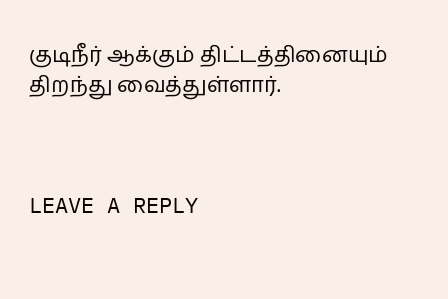குடிநீர் ஆக்கும் திட்டத்தினையும் திறந்து வைத்துள்ளார்.



LEAVE A REPLY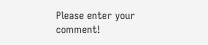Please enter your comment!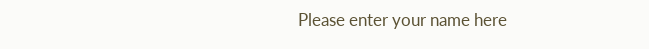Please enter your name here